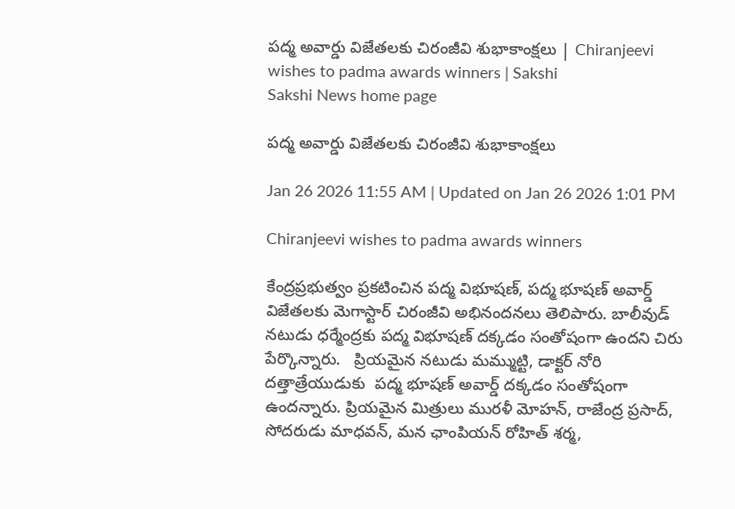పద్మ అవార్డు విజేతలకు చిరంజీవి శుభాకాంక్షలు | Chiranjeevi wishes to padma awards winners | Sakshi
Sakshi News home page

పద్మ అవార్డు విజేతలకు చిరంజీవి శుభాకాంక్షలు

Jan 26 2026 11:55 AM | Updated on Jan 26 2026 1:01 PM

Chiranjeevi wishes to padma awards winners

కేంద్రప్రభుత్వం ప్రకటించిన పద్మ విభూషణ్‌, పద్మ భూషణ్‌ అవార్డ్‌ విజేతలకు మెగాస్టార్ చిరంజీవి అభినందనలు తెలిపారు. బాలీవుడ్‌ నటుడు ధర్మేంద్రకు పద్మ విభూషణ్‌ దక్కడం సంతోషంగా ఉందని చిరు పేర్కొన్నారు.   ప్రియమైన నటుడు మమ్ముట్టి, డాక్టర్ నోరి దత్తాత్రేయుడుకు  పద్మ భూషణ్ అవార్డ్‌ దక్కడం సంతోషంగా ఉందన్నారు. ప్రియమైన మిత్రులు మురళీ మోహన్, రాజేంద్ర ప్రసాద్, సోదరుడు మాధవన్, మన ఛాంపియన్ రోహిత్ శర్మ,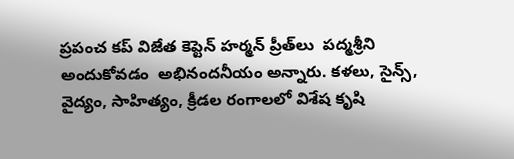ప్రపంచ కప్ విజేత కెప్టెన్ హర్మన్ ప్రీత్‌లు  పద్మశ్రీని అందుకోవడం  అభినందనీయం అన్నారు. కళలు, సైన్స్, వైద్యం, సాహిత్యం, క్రీడల రంగాలలో విశేష కృషి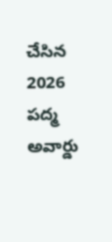చేసిన 2026 పద్మ అవార్డు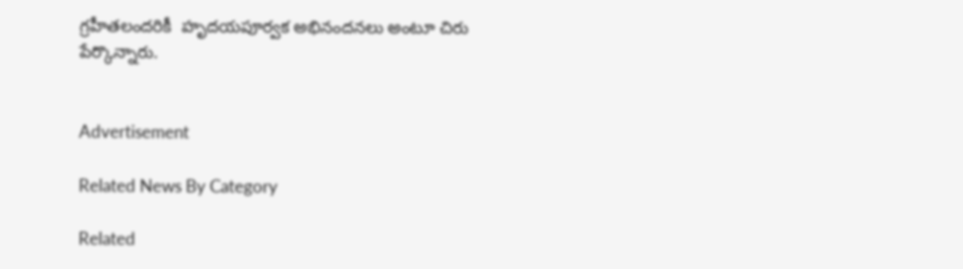గ్రహీతలందరికీ  హృదయపూర్వక అభినందనలు అంటూ చిరు పేర్కొన్నారు.


Advertisement

Related News By Category

Related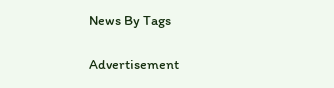News By Tags

Advertisement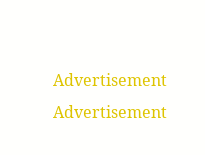Advertisement
Advertisement